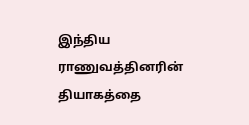இந்திய ராணுவத்தினரின் தியாகத்தை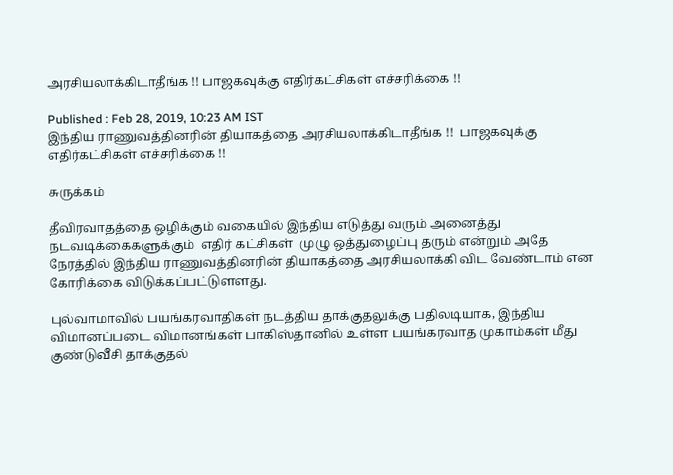அரசியலாக்கிடாதீங்க !! பாஜகவுக்கு எதிர்கட்சிகள் எச்சரிக்கை !!

Published : Feb 28, 2019, 10:23 AM IST
இந்திய ராணுவத்தினரின் தியாகத்தை அரசியலாக்கிடாதீங்க !!  பாஜகவுக்கு  எதிர்கட்சிகள் எச்சரிக்கை !!

சுருக்கம்

தீவிரவாதத்தை ஒழிக்கும் வகையில் இந்திய எடுத்து வரும் அனைத்து நடவடிக்கைகளுக்கும்  எதிர் கட்சிகள்  முழு ஒத்துழைப்பு தரும் என்றும் அதே நேரத்தில் இந்திய ராணுவத்தினரின் தியாகத்தை அரசியலாக்கி விட வேண்டாம் என கோரிக்கை விடுக்கப்பட்டுளளது.

புல்வாமாவில் பயங்கரவாதிகள் நடத்திய தாக்குதலுக்கு பதிலடியாக, இந்திய விமானப்படை விமானங்கள் பாகிஸ்தானில் உள்ள பயங்கரவாத முகாம்கள் மீது குண்டுவீசி தாக்குதல்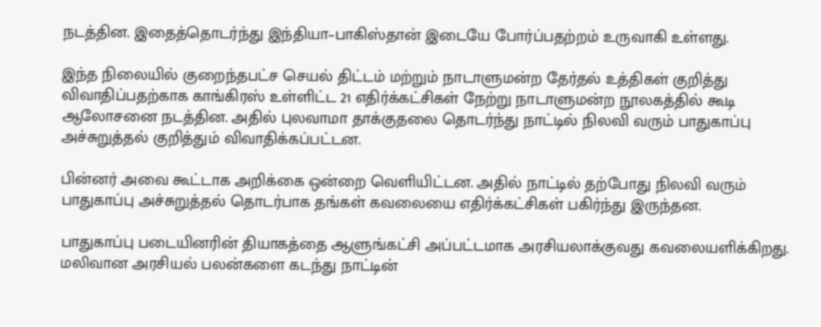நடத்தின. இதைத்தொடர்ந்து இந்தியா–பாகிஸ்தான் இடையே போர்ப்பதற்றம் உருவாகி உள்ளது.

இந்த நிலையில் குறைந்தபட்ச செயல் திட்டம் மற்றும் நாடாளுமன்ற தேர்தல் உத்திகள் குறித்து விவாதிப்பதற்காக காங்கிரஸ் உள்ளிட்ட 21 எதிர்க்கட்சிகள் நேற்று நாடாளுமன்ற நூலகத்தில் கூடி ஆலோசனை நடத்தின. அதில் புலவாமா தாக்குதலை தொடர்ந்து நாட்டில் நிலவி வரும் பாதுகாப்பு அச்சுறுத்தல் குறித்தும் விவாதிக்கப்பட்டன.

பின்னர் அவை கூட்டாக அறிக்கை ஒன்றை வெளியிட்டன. அதில் நாட்டில் தற்போது நிலவி வரும் பாதுகாப்பு அச்சுறுத்தல் தொடர்பாக தங்கள் கவலையை எதிர்க்கட்சிகள் பகிர்ந்து இருந்தன.

பாதுகாப்பு படையினரின் தியாகத்தை ஆளுங்கட்சி அப்பட்டமாக அரசியலாக்குவது கவலையளிக்கிறது. மலிவான அரசியல் பலன்களை கடந்து நாட்டின்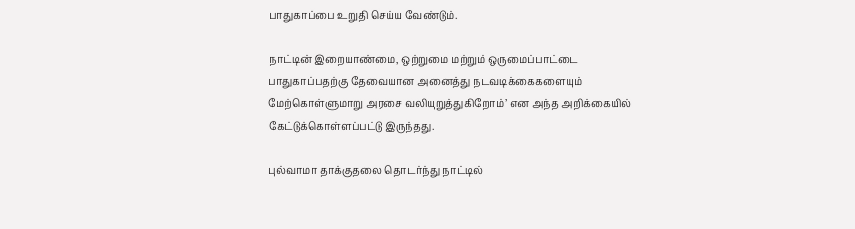பாதுகாப்பை உறுதி செய்ய வேண்டும்.

நாட்டின் இறையாண்மை, ஒற்றுமை மற்றும் ஒருமைப்பாட்டை பாதுகாப்பதற்கு தேவையான அனைத்து நடவடிக்கைகளையும் மேற்கொள்ளுமாறு அரசை வலியுறுத்துகிறோம்’ என அந்த அறிக்கையில் கேட்டுக்கொள்ளப்பட்டு இருந்தது.

புல்வாமா தாக்குதலை தொடர்ந்து நாட்டில்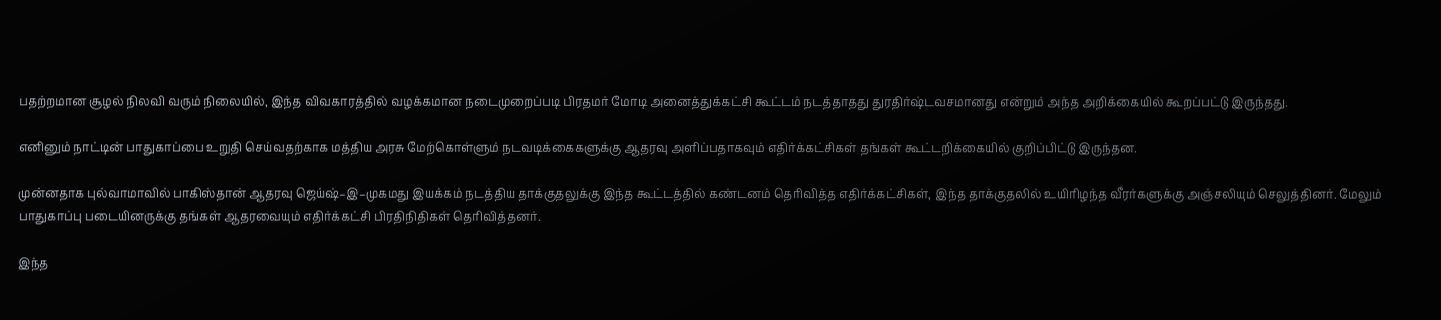பதற்றமான சூழல் நிலவி வரும் நிலையில், இந்த விவகாரத்தில் வழக்கமான நடைமுறைப்படி பிரதமர் மோடி அனைத்துக்கட்சி கூட்டம் நடத்தாதது துரதிர்ஷ்டவசமானது என்றும் அந்த அறிக்கையில் கூறப்பட்டு இருந்தது.

எனினும் நாட்டின் பாதுகாப்பை உறுதி செய்வதற்காக மத்திய அரசு மேற்கொள்ளும் நடவடிக்கைகளுக்கு ஆதரவு அளிப்பதாகவும் எதிர்க்கட்சிகள் தங்கள் கூட்டறிக்கையில் குறிப்பிட்டு இருந்தன.

முன்னதாக புல்வாமாவில் பாகிஸ்தான் ஆதரவு ஜெய்ஷ்–இ–முகமது இயக்கம் நடத்திய தாக்குதலுக்கு இந்த கூட்டத்தில் கண்டனம் தெரிவித்த எதிர்க்கட்சிகள், இந்த தாக்குதலில் உயிரிழந்த வீரர்களுக்கு அஞ்சலியும் செலுத்தினர். மேலும் பாதுகாப்பு படையினருக்கு தங்கள் ஆதரவையும் எதிர்க்கட்சி பிரதிநிதிகள் தெரிவித்தனர்.

இந்த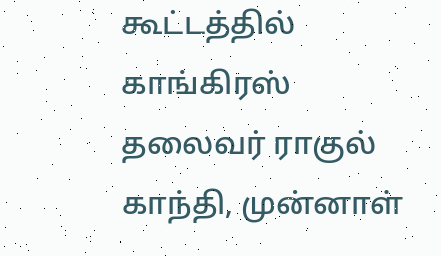கூட்டத்தில் காங்கிரஸ் தலைவர் ராகுல் காந்தி, முன்னாள்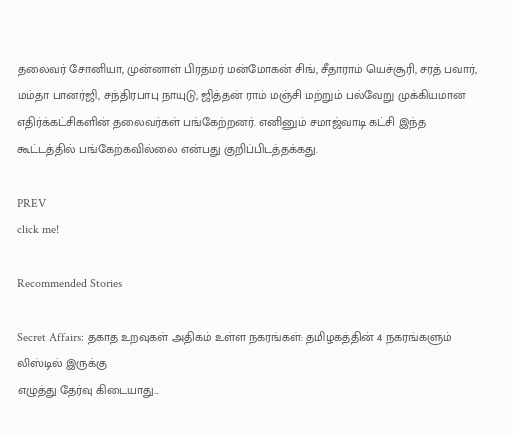தலைவர் சோனியா, முன்னாள் பிரதமர் மன்மோகன் சிங், சீதாராம் யெச்சூரி, சரத் பவார், மம்தா பானர்ஜி, சந்திரபாபு நாயுடு, ஜித்தன் ராம் மஞ்சி மற்றும் பல்வேறு முக்கியமான எதிர்க்கட்சிகளின் தலைவர்கள் பங்கேற்றனர். எனினும் சமாஜ்வாடி கட்சி இந்த கூட்டத்தில் பங்கேற்கவில்லை என்பது குறிப்பிடத்தக்கது.

PREV
click me!

Recommended Stories

Secret Affairs: தகாத உறவுகள் அதிகம் உள்ள நகரங்கள்: தமிழகத்தின் 4 நகரங்களும் லிஸ்டில் இருக்கு
எழுத்து தேர்வு கிடையாது...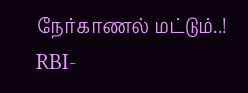நேர்காணல் மட்டும்..! RBI-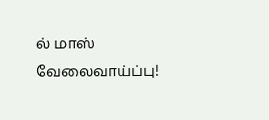ல் மாஸ் வேலைவாய்ப்பு!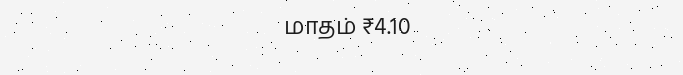மாதம் ₹4.10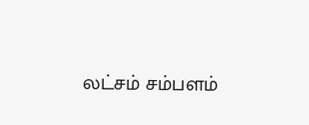லட்சம் சம்பளம்